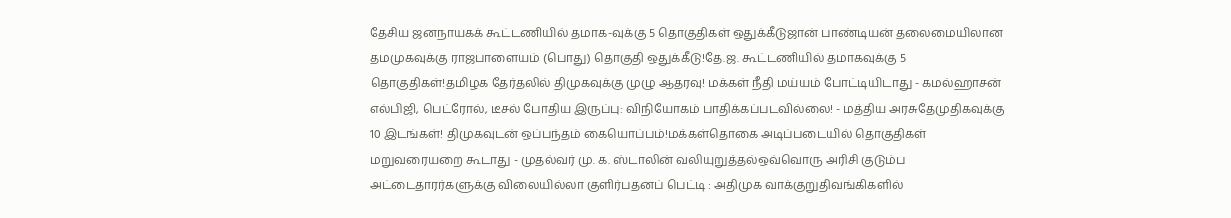தேசிய ஜனநாயகக் கூட்டணியில் தமாக-வுக்கு 5 தொகுதிகள் ஒதுக்கீடுஜான் பாண்டியன் தலைமையிலான தமமுகவுக்கு ராஜபாளையம் (பொது) தொகுதி ஒதுக்கீடு!தே.ஜ. கூட்டணியில் தமாகவுக்கு 5 தொகுதிகள்!தமிழக தேர்தலில் திமுகவுக்கு முழு ஆதரவு! மக்கள் நீதி மய்யம் போட்டியிடாது - கமல்ஹாசன் எல்பிஜி, பெட்ரோல், டீசல் போதிய இருப்பு: விநியோகம் பாதிக்கப்படவில்லை! - மத்திய அரசுதேமுதிகவுக்கு 10 இடங்கள்! திமுகவுடன் ஒப்பந்தம் கையொப்பம்!மக்கள்தொகை அடிப்படையில் தொகுதிகள் மறுவரையறை கூடாது - முதல்வர் மு. க. ஸ்டாலின் வலியுறுத்தல்ஒவ்வொரு அரிசி குடும்ப அட்டைதாரர்களுக்கு விலையில்லா குளிர்பதனப் பெட்டி : அதிமுக வாக்குறுதிவங்கிகளில்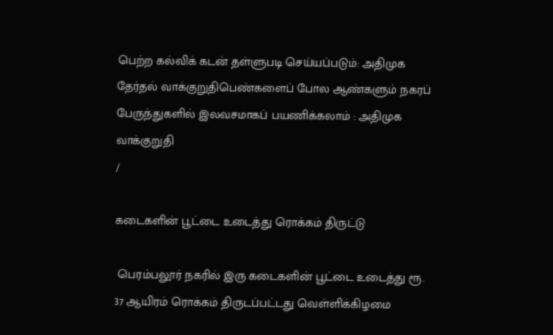பெற்ற கல்விக் கடன் தள்ளுபடி செய்யப்படும்: அதிமுக தேர்தல் வாக்குறுதிபெண்களைப் போல ஆண்களும் நகரப் பேருந்துகளில் இலவசமாகப் பயணிக்கலாம் : அதிமுக வாக்குறுதி
/

கடைகளின் பூட்டை உடைத்து ரொக்கம் திருட்டு

 பெரம்பலூர் நகரில் இரு கடைகளின் பூட்டை உடைத்து ரூ. 37 ஆயிரம் ரொக்கம் திருடப்பட்டது வெள்ளிக்கிழமை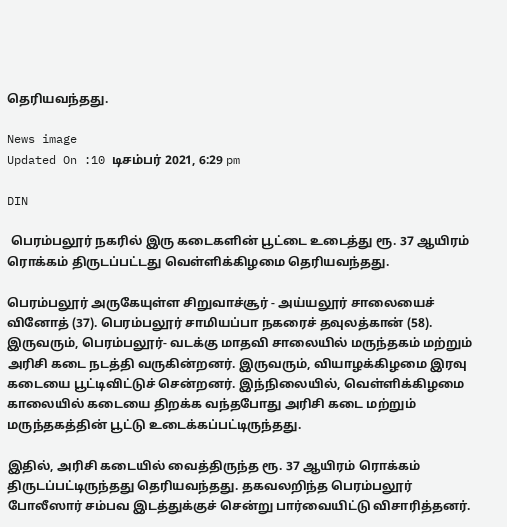தெரியவந்தது.

News image
Updated On :10 டிசம்பர் 2021, 6:29 pm

DIN

 பெரம்பலூர் நகரில் இரு கடைகளின் பூட்டை உடைத்து ரூ. 37 ஆயிரம் ரொக்கம் திருடப்பட்டது வெள்ளிக்கிழமை தெரியவந்தது.

பெரம்பலூர் அருகேயுள்ள சிறுவாச்சூர் - அய்யலூர் சாலையைச் வினோத் (37). பெரம்பலூர் சாமியப்பா நகரைச் தவுலத்கான் (58). இருவரும், பெரம்பலூர்- வடக்கு மாதவி சாலையில் மருந்தகம் மற்றும் அரிசி கடை நடத்தி வருகின்றனர். இருவரும், வியாழக்கிழமை இரவு கடையை பூட்டிவிட்டுச் சென்றனர். இந்நிலையில், வெள்ளிக்கிழமை காலையில் கடையை திறக்க வந்தபோது அரிசி கடை மற்றும் மருந்தகத்தின் பூட்டு உடைக்கப்பட்டிருந்தது.

இதில், அரிசி கடையில் வைத்திருந்த ரூ. 37 ஆயிரம் ரொக்கம் திருடப்பட்டிருந்தது தெரியவந்தது. தகவலறிந்த பெரம்பலூர் போலீஸார் சம்பவ இடத்துக்குச் சென்று பார்வையிட்டு விசாரித்தனர்.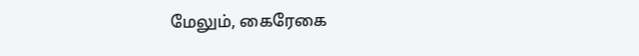மேலும், கைரேகை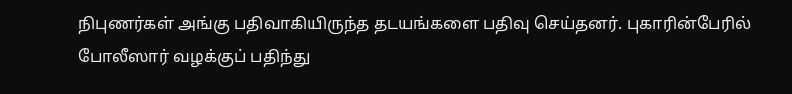நிபுணர்கள் அங்கு பதிவாகியிருந்த தடயங்களை பதிவு செய்தனர். புகாரின்பேரில் போலீஸார் வழக்குப் பதிந்து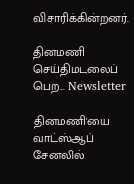விசாரிக்கின்றனர்.

தினமணி செய்திமடலைப் பெற... Newsletter

தினமணி'யை வாட்ஸ்ஆப் சேனலில்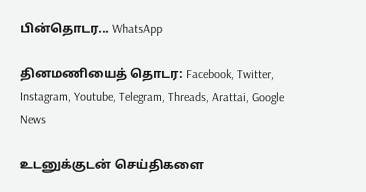பின்தொடர... WhatsApp

தினமணியைத் தொடர: Facebook, Twitter, Instagram, Youtube, Telegram, Threads, Arattai, Google News

உடனுக்குடன் செய்திகளை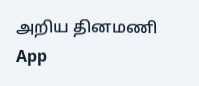அறிய தினமணி App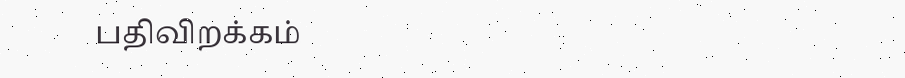பதிவிறக்கம்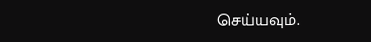செய்யவும்.